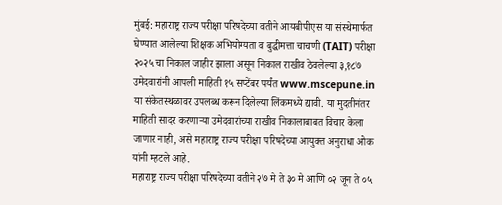मुंबई: महाराष्ट्र राज्य परीक्षा परिषदेच्या वतीने आयबीपीएस या संस्थेमार्फत घेण्यात आलेल्या शिक्षक अभियोग्यता व बुद्धीमत्ता चाचणी (TAIT) परीक्षा २०२५ चा निकाल जाहीर झाला असून निकाल राखीव ठेवलेल्या ३,१८७ उमेदवारांनी आपली माहिती १५ सप्टेंबर पर्यंत www.mscepune.in या संकेतस्थळावर उपलब्ध करून दिलेल्या लिंकमध्ये द्यावी. या मुदतीनंतर माहिती सादर करणाऱ्या उमेदवारांच्या राखीव निकालाबाबत विचार केला जाणार नाही, असे महाराष्ट्र राज्य परीक्षा परिषदेच्या आयुक्त अनुराधा ओक यांनी म्हटले आहे.
महाराष्ट्र राज्य परीक्षा परिषदेच्या वतीने २७ मे ते ३० मे आणि ०२ जून ते ०५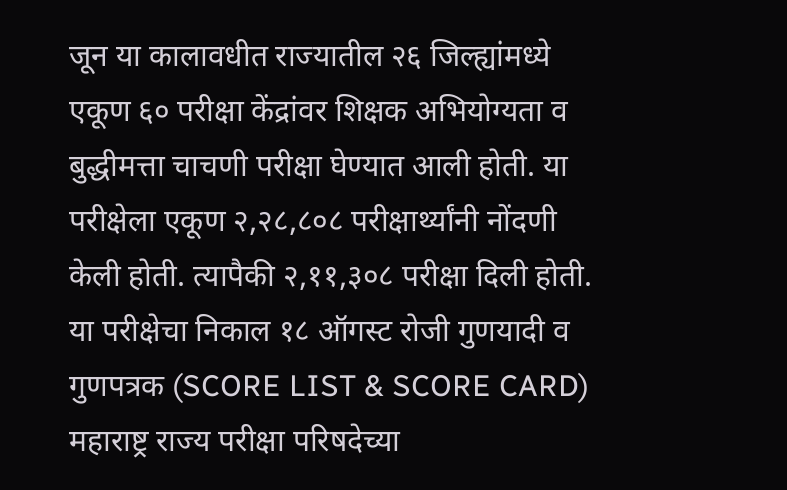जून या कालावधीत राज्यातील २६ जिल्ह्यांमध्ये एकूण ६० परीक्षा केंद्रांवर शिक्षक अभियोग्यता व बुद्धीमत्ता चाचणी परीक्षा घेण्यात आली होती. या परीक्षेला एकूण २,२८,८०८ परीक्षार्थ्यांनी नोंदणी केली होती. त्यापैकी २,११,३०८ परीक्षा दिली होती.
या परीक्षेचा निकाल १८ ऑगस्ट रोजी गुणयादी व गुणपत्रक (SCORE LIST & SCORE CARD) महाराष्ट्र राज्य परीक्षा परिषदेच्या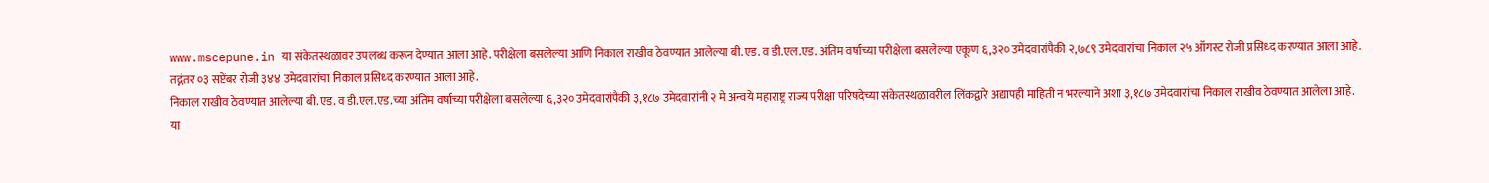www.mscepune.in या संकेतस्थळावर उपलब्ध करून देण्यात आला आहे. परीक्षेला बसलेल्या आणि निकाल राखीव ठेवण्यात आलेल्या बी.एड. व डी.एल.एड. अंतिम वर्षाच्या परीक्षेला बसलेल्या एकूण ६,३२० उमेदवारांपैकी २,७८९ उमेदवारांचा निकाल २५ ऑगस्ट रोजी प्रसिध्द करण्यात आला आहे. तद्नंतर ०३ सप्टेंबर रोजी ३४४ उमेदवारांचा निकाल प्रसिध्द करण्यात आला आहे.
निकाल राखीव ठेवण्यात आलेल्या बी.एड. व डी.एल.एड.च्या अंतिम वर्षाच्या परीक्षेला बसलेल्या ६,३२० उमेदवारांपैकी ३,१८७ उमेदवारांनी २ मे अन्वये महाराष्ट्र राज्य परीक्षा परिषदेच्या संकेतस्थळावरील लिंकद्वारे अद्यापही माहिती न भरल्याने अशा ३,१८७ उमेदवारांचा निकाल राखीव ठेवण्यात आलेला आहे.
या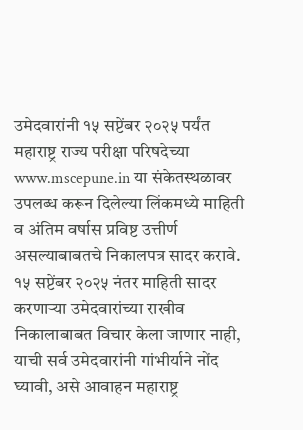उमेदवारांनी १५ सप्टेंबर २०२५ पर्यंत महाराष्ट्र राज्य परीक्षा परिषदेच्या www.mscepune.in या संकेतस्थळावर उपलब्ध करून दिलेल्या लिंकमध्ये माहिती व अंतिम वर्षास प्रविष्ट उत्तीर्ण असल्याबाबतचे निकालपत्र सादर करावे. १५ सप्टेंबर २०२५ नंतर माहिती सादर करणाऱ्या उमेदवारांच्या राखीव निकालाबाबत विचार केला जाणार नाही, याची सर्व उमेदवारांनी गांभीर्याने नोंद घ्यावी, असे आवाहन महाराष्ट्र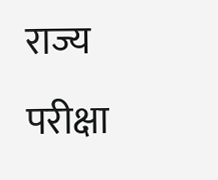राज्य परीक्षा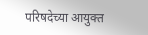परिषदेच्या आयुक्त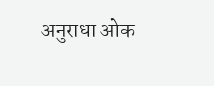अनुराधा ओक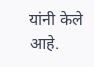यांनी केले आहे.